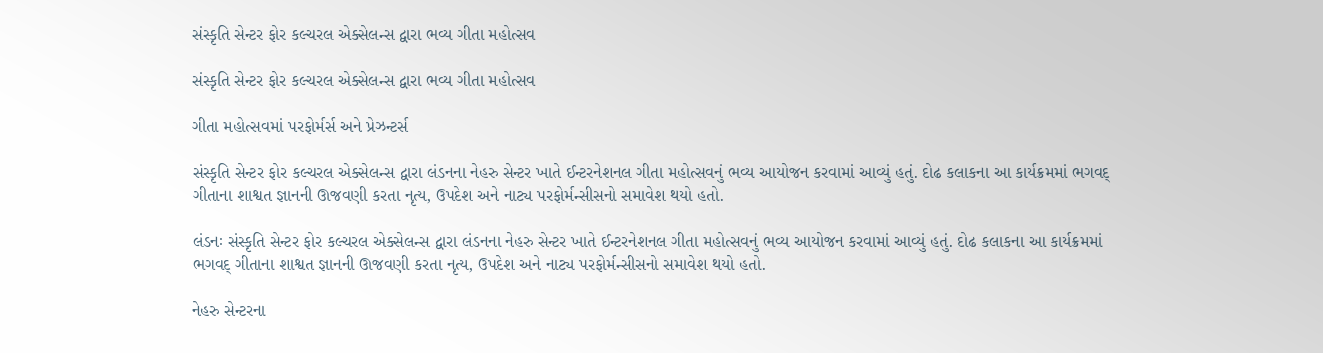સંસ્કૃતિ સેન્ટર ફોર કલ્ચરલ એક્સેલન્સ દ્વારા ભવ્ય ગીતા મહોત્સવ

સંસ્કૃતિ સેન્ટર ફોર કલ્ચરલ એક્સેલન્સ દ્વારા ભવ્ય ગીતા મહોત્સવ

ગીતા મહોત્સવમાં પરફોર્મર્સ અને પ્રેઝન્ટર્સ

સંસ્કૃતિ સેન્ટર ફોર કલ્ચરલ એક્સેલન્સ દ્વારા લંડનના નેહરુ સેન્ટર ખાતે ઈન્ટરનેશનલ ગીતા મહોત્સવનું ભવ્ય આયોજન કરવામાં આવ્યું હતું. દોઢ કલાકના આ કાર્યક્રમમાં ભગવદ્ ગીતાના શાશ્વત જ્ઞાનની ઊજવણી કરતા નૃત્ય, ઉપદેશ અને નાટ્ય પરફોર્મન્સીસનો સમાવેશ થયો હતો.

લંડનઃ સંસ્કૃતિ સેન્ટર ફોર કલ્ચરલ એક્સેલન્સ દ્વારા લંડનના નેહરુ સેન્ટર ખાતે ઈન્ટરનેશનલ ગીતા મહોત્સવનું ભવ્ય આયોજન કરવામાં આવ્યું હતું. દોઢ કલાકના આ કાર્યક્રમમાં ભગવદ્ ગીતાના શાશ્વત જ્ઞાનની ઊજવણી કરતા નૃત્ય, ઉપદેશ અને નાટ્ય પરફોર્મન્સીસનો સમાવેશ થયો હતો.

નેહરુ સેન્ટરના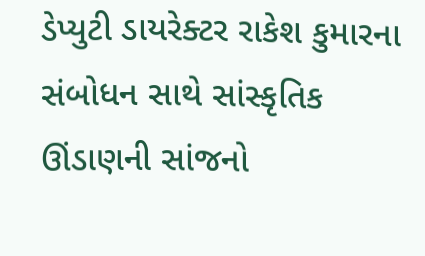ડેપ્યુટી ડાયરેક્ટર રાકેશ કુમારના સંબોધન સાથે સાંસ્કૃતિક ઊંડાણની સાંજનો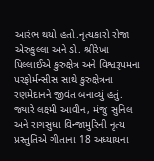આરંભ થયો હતો.નૃત્યકારો રોજા એરુકુલ્લા અને ડો. શ્રીરેખા પિલ્લાઈએ કુરુક્ષેત્ર અને વિશ્વરૂપમના પરફોર્મન્સીસ સાથે કુરુક્ષેત્રના રણમેદાનને જીવંત બનાવ્યું હતું. જ્યારે લક્ષ્મી આવીન, મંજુ સુનિલ અને રાગસુધા વિન્જામુરિની નૃત્ય પ્રસ્તુતિએ ગીતાના 18 અધ્યાયના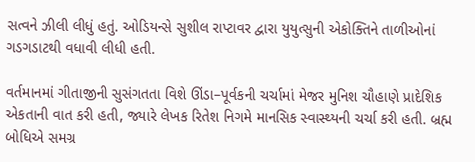સત્વને ઝીલી લીધું હતું. ઓડિયન્સે સુશીલ રાપ્ટાવર દ્વારા યુયુત્સુની એકોક્તિને તાળીઓનાં ગડગડાટથી વધાવી લીધી હતી.

વર્તમાનમાં ગીતાજીની સુસંગતતા વિશે ઊંડા–પૂર્વકની ચર્ચામાં મેજર મુનિશ ચૌહાણે પ્રાદેશિક એકતાની વાત કરી હતી, જ્યારે લેખક રિતેશ નિગમે માનસિક સ્વાસ્થ્યની ચર્ચા કરી હતી. બ્રહ્મ બોધિએ સમગ્ર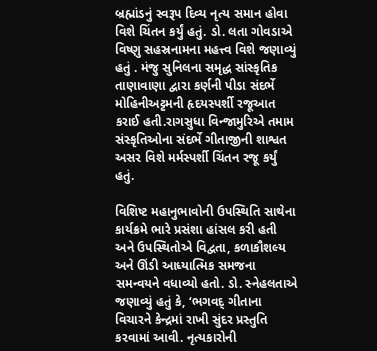બ્રહ્માંડનું સ્વરૂપ દિવ્ય નૃત્ય સમાન હોવા વિશે ચિંતન કર્યું હતું. ડો. લતા ગોવડાએ વિષ્ણુ સહસ્રનામના મહત્ત્વ વિશે જણાવ્યું હતું . મંજુ સુનિલના સમૃદ્ધ સાંસ્કૃતિક તાણાવાણા દ્વારા કર્ણની પીડા સંદર્ભે મોહિનીઅટ્ટમની હૃદયસ્પર્શી રજૂઆત કરાઈ હતી.રાગસુધા વિન્જામુરિએ તમામ સંસ્કૃતિઓના સંદર્ભે ગીતાજીની શાશ્વત અસર વિશે મર્મસ્પર્શી ચિંતન રજૂ કર્યું હતું.

વિશિષ્ટ મહાનુભાવોની ઉપસ્થિતિ સાથેના કાર્યક્રમે ભારે પ્રસંશા હાંસલ કરી હતી અને ઉપસ્થિતોએ વિદ્વતા, કળાકૌશલ્ય અને ઊંડી આધ્યાત્મિક સમજના સમન્વયને વધાવ્યો હતો. ડો. સ્નેહલતાએ જણાવ્યું હતું કે, ‘ભગવદ્ ગીતાના વિચારને કેન્દ્રમાં રાખી સુંદર પ્રસ્તુતિ કરવામાં આવી. નૃત્યકારોની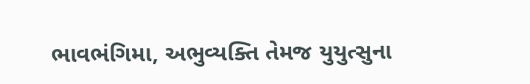ભાવભંગિમા, અભુવ્યક્તિ તેમજ યુયુત્સુના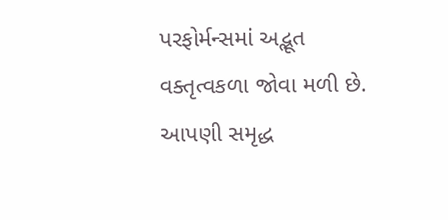પરફોર્મન્સમાં અદ્ભૂત વક્તૃત્વકળા જોવા મળી છે. આપણી સમૃદ્ધ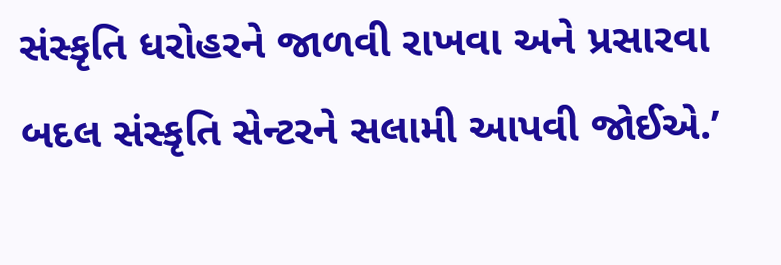સંસ્કૃતિ ધરોહરને જાળવી રાખવા અને પ્રસારવા બદલ સંસ્કૃતિ સેન્ટરને સલામી આપવી જોઈએ.’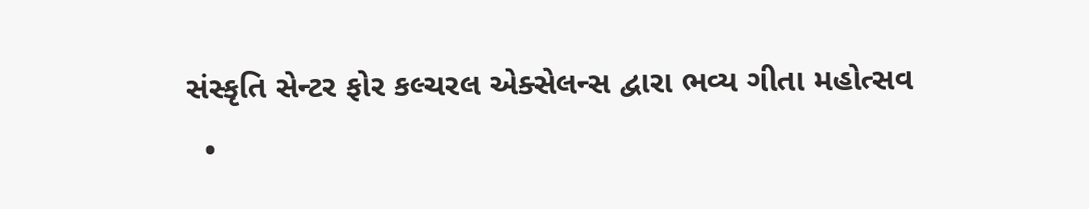સંસ્કૃતિ સેન્ટર ફોર કલ્ચરલ એક્સેલન્સ દ્વારા ભવ્ય ગીતા મહોત્સવ
  •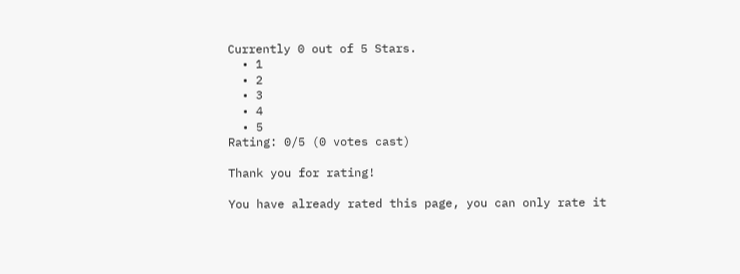Currently 0 out of 5 Stars.
  • 1
  • 2
  • 3
  • 4
  • 5
Rating: 0/5 (0 votes cast)

Thank you for rating!

You have already rated this page, you can only rate it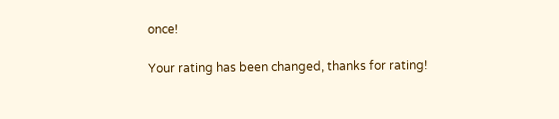once!

Your rating has been changed, thanks for rating!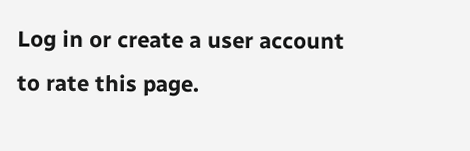Log in or create a user account to rate this page.